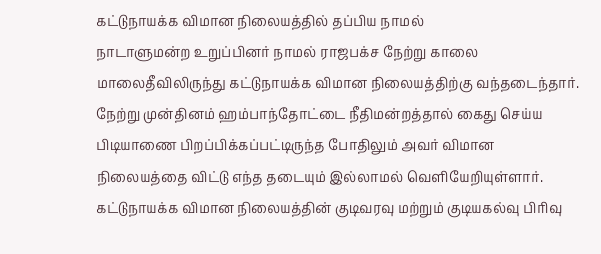கட்டுநாயக்க விமான நிலையத்தில் தப்பிய நாமல்
நாடாளுமன்ற உறுப்பினர் நாமல் ராஜபக்ச நேற்று காலை மாலைதீவிலிருந்து கட்டுநாயக்க விமான நிலையத்திற்கு வந்தடைந்தார்.
நேற்று முன்தினம் ஹம்பாந்தோட்டை நீதிமன்றத்தால் கைது செய்ய பிடியாணை பிறப்பிக்கப்பட்டிருந்த போதிலும் அவர் விமான நிலையத்தை விட்டு எந்த தடையும் இல்லாமல் வெளியேறியுள்ளார்.
கட்டுநாயக்க விமான நிலையத்தின் குடிவரவு மற்றும் குடியகல்வு பிரிவு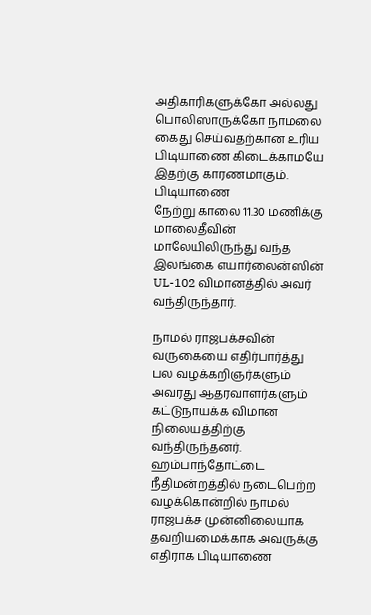அதிகாரிகளுக்கோ அல்லது பொலிஸாருக்கோ நாமலை கைது செய்வதற்கான உரிய பிடியாணை கிடைக்காமயே இதற்கு காரணமாகும்.
பிடியாணை
நேற்று காலை 11.30 மணிக்கு மாலைதீவின் மாலேயிலிருந்து வந்த இலங்கை எயார்லைன்ஸின் UL-102 விமானத்தில் அவர் வந்திருந்தார்.

நாமல் ராஜபக்சவின் வருகையை எதிர்பார்த்து பல வழக்கறிஞர்களும் அவரது ஆதரவாளர்களும் கட்டுநாயக்க விமான நிலையத்திற்கு வந்திருந்தனர்.
ஹம்பாந்தோட்டை நீதிமன்றத்தில் நடைபெற்ற வழக்கொன்றில் நாமல் ராஜபக்ச முன்னிலையாக தவறியமைக்காக அவருக்கு எதிராக பிடியாணை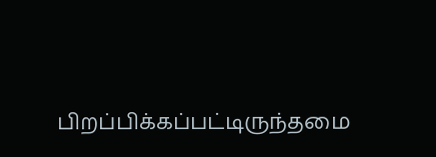பிறப்பிக்கப்பட்டிருந்தமை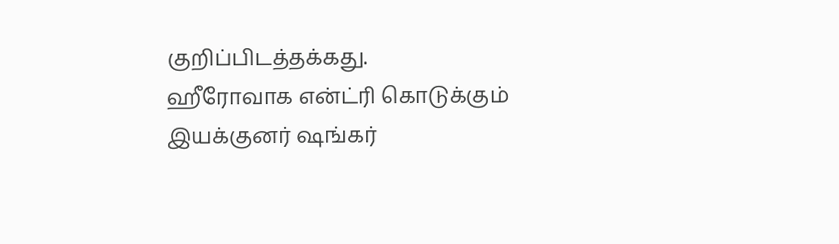குறிப்பிடத்தக்கது.
ஹீரோவாக என்ட்ரி கொடுக்கும் இயக்குனர் ஷங்கர்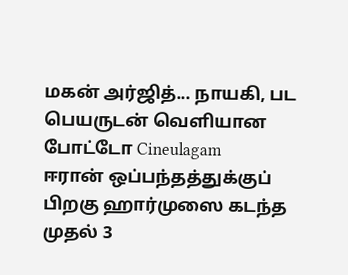மகன் அர்ஜித்... நாயகி, பட பெயருடன் வெளியான போட்டோ Cineulagam
ஈரான் ஒப்பந்தத்துக்குப் பிறகு ஹார்முஸை கடந்த முதல் 3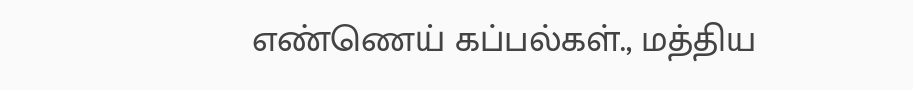எண்ணெய் கப்பல்கள்., மத்திய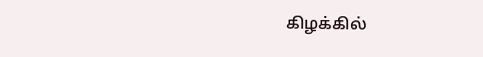கிழக்கில்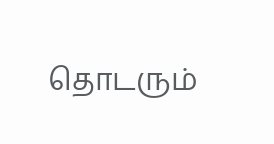தொடரும்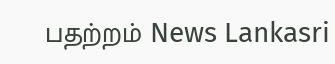பதற்றம் News Lankasri